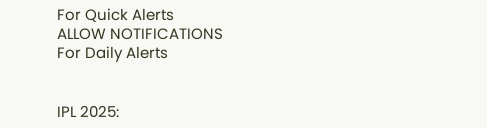For Quick Alerts
ALLOW NOTIFICATIONS
For Daily Alerts


IPL 2025: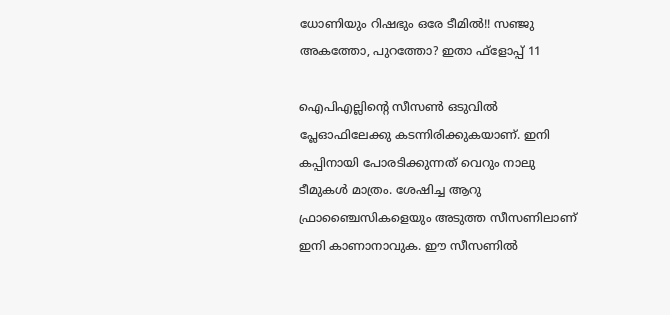ധോണിയും റിഷഭും ഒരേ ടീമില്‍!! സഞ്ജു അകത്തോ, പുറത്തോ? ഇതാ ഫ്‌ളോപ്പ് 11

ഐപിഎല്ലിന്റെ സീസണ്‍ ഒടുവില്‍ പ്ലേഓഫിലേക്കു കടന്നിരിക്കുകയാണ്. ഇനി കപ്പിനായി പോരടിക്കുന്നത് വെറും നാലു ടീമുകള്‍ മാത്രം. ശേഷിച്ച ആറു ഫ്രാഞ്ചൈസികളെയും അടുത്ത സീസണിലാണ് ഇനി കാണാനാവുക. ഈ സീസണില്‍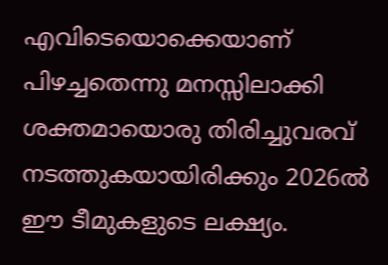എവിടെയൊക്കെയാണ് പിഴച്ചതെന്നു മനസ്സിലാക്കി ശക്തമായൊരു തിരിച്ചുവരവ് നടത്തുകയായിരിക്കും 2026ല്‍ ഈ ടീമുകളുടെ ലക്ഷ്യം.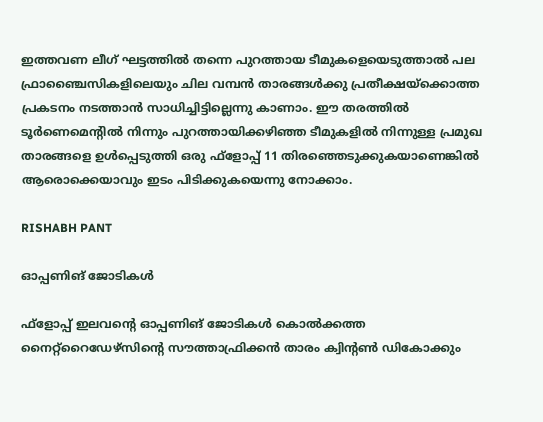ഇത്തവണ ലീഗ് ഘട്ടത്തില്‍ തന്നെ പുറത്തായ ടീമുകളെയെടുത്താല്‍ പല ഫ്രാഞ്ചൈസികളിലെയും ചില വമ്പന്‍ താരങ്ങള്‍ക്കു പ്രതീക്ഷയ്‌ക്കൊത്ത പ്രകടനം നടത്താന്‍ സാധിച്ചിട്ടില്ലെന്നു കാണാം. ഈ തരത്തില്‍ ടൂര്‍ണെമെന്റില്‍ നിന്നും പുറത്തായിക്കഴിഞ്ഞ ടീമുകളില്‍ നിന്നുള്ള പ്രമുഖ താരങ്ങളെ ഉള്‍പ്പെടുത്തി ഒരു ഫ്‌ളോപ്പ് 11 തിരഞ്ഞെടുക്കുകയാണെങ്കില്‍ ആരൊക്കെയാവും ഇടം പിടിക്കുകയെന്നു നോക്കാം.

RISHABH PANT

ഓപ്പണിങ് ജോടികള്‍

ഫ്‌ളോപ്പ് ഇലവന്റെ ഓപ്പണിങ് ജോടികള്‍ കൊല്‍ക്കത്ത നൈറ്റ്‌റൈഡേഴ്‌സിന്റെ സൗത്താഫ്രിക്കന്‍ താരം ക്വിന്റണ്‍ ഡികോക്കും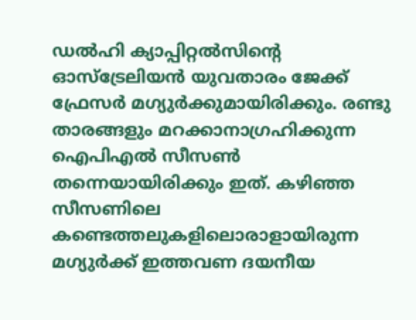ഡല്‍ഹി ക്യാപ്പിറ്റല്‍സിന്റെ ഓസ്‌ട്രേലിയന്‍ യുവതാരം ജേക്ക് ഫ്രേസര്‍ മഗ്യുര്‍ക്കുമായിരിക്കും. രണ്ടു താരങ്ങളും മറക്കാനാഗ്രഹിക്കുന്ന ഐപിഎല്‍ സീസണ്‍ തന്നെയായിരിക്കും ഇത്. കഴിഞ്ഞ സീസണിലെ കണ്ടെത്തലുകളിലൊരാളായിരുന്ന മഗ്യുര്‍ക്ക് ഇത്തവണ ദയനീയ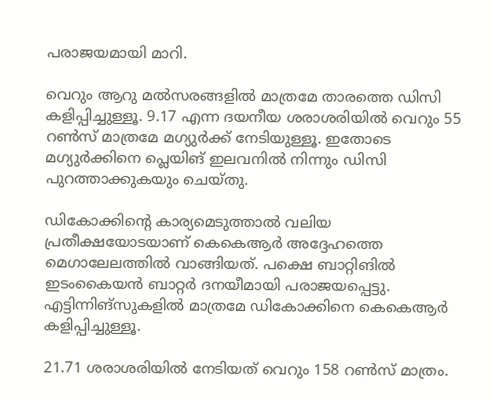പരാജയമായി മാറി.

വെറും ആറു മല്‍സരങ്ങളില്‍ മാത്രമേ താരത്തെ ഡിസി കളിപ്പിച്ചുള്ളൂ. 9.17 എന്ന ദയനീയ ശരാശരിയില്‍ വെറും 55 റണ്‍സ് മാത്രമേ മഗ്യുര്‍ക്ക് നേടിയുള്ളൂ. ഇതോടെ മഗ്യുര്‍ക്കിനെ പ്ലെയിങ് ഇലവനില്‍ നിന്നും ഡിസി പുറത്താക്കുകയും ചെയ്തു.

ഡികോക്കിന്റെ കാര്യമെടുത്താല്‍ വലിയ പ്രതീക്ഷയോടയാണ് കെകെആര്‍ അദ്ദേഹത്തെ മെഗാലേലത്തില്‍ വാങ്ങിയത്. പക്ഷെ ബാറ്റിങില്‍ ഇടംകൈയന്‍ ബാറ്റര്‍ ദനയീമായി പരാജയപ്പെട്ടു. എട്ടിന്നിങ്‌സുകളില്‍ മാത്രമേ ഡികോക്കിനെ കെകെആര്‍ കളിപ്പിച്ചുള്ളൂ.

21.71 ശരാശരിയില്‍ നേടിയത് വെറും 158 റണ്‍സ് മാത്രം.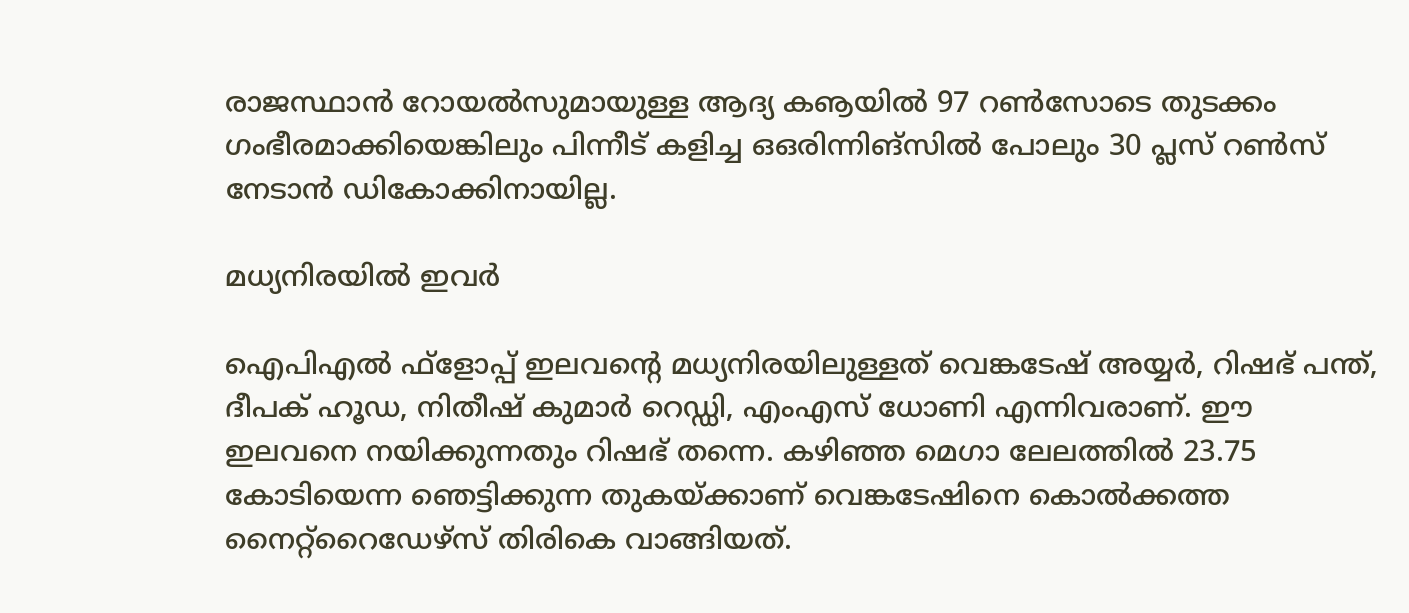രാജസ്ഥാന്‍ റോയല്‍സുമായുള്ള ആദ്യ കൡയില്‍ 97 റണ്‍സോടെ തുടക്കം ഗംഭീരമാക്കിയെങ്കിലും പിന്നീട് കളിച്ച ഒഒരിന്നിങ്‌സില്‍ പോലും 30 പ്ലസ് റണ്‍സ് നേടാന്‍ ഡികോക്കിനായില്ല.

മധ്യനിരയില്‍ ഇവര്‍

ഐപിഎല്‍ ഫ്‌ളോപ്പ് ഇലവന്റെ മധ്യനിരയിലുള്ളത് വെങ്കടേഷ് അയ്യര്‍, റിഷഭ് പന്ത്, ദീപക് ഹൂഡ, നിതീഷ് കുമാര്‍ റെഡ്ഡി, എംഎസ് ധോണി എന്നിവരാണ്. ഈ ഇലവനെ നയിക്കുന്നതും റിഷഭ് തന്നെ. കഴിഞ്ഞ മെഗാ ലേലത്തില്‍ 23.75 കോടിയെന്ന ഞെട്ടിക്കുന്ന തുകയ്ക്കാണ് വെങ്കടേഷിനെ കൊല്‍ക്കത്ത നൈറ്റ്‌റൈഡേഴ്‌സ് തിരികെ വാങ്ങിയത്.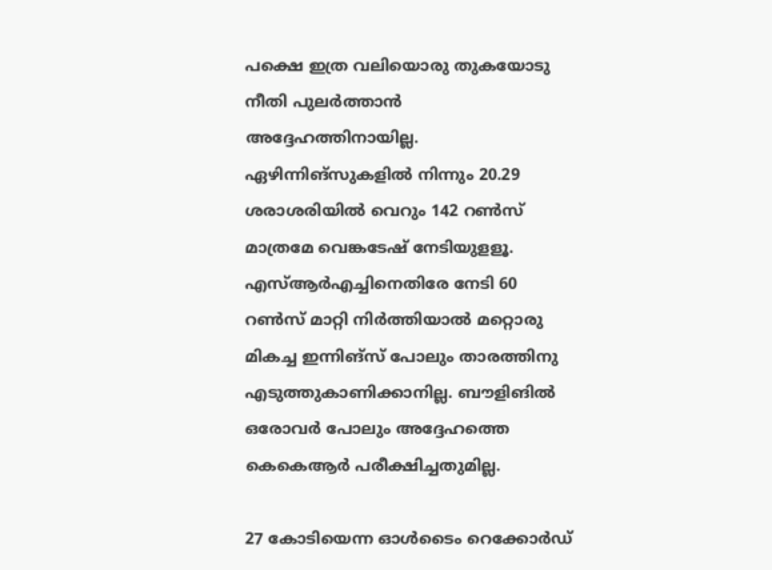പക്ഷെ ഇത്ര വലിയൊരു തുകയോടു നീതി പുലര്‍ത്താന്‍ അദ്ദേഹത്തിനായില്ല. ഏഴിന്നിങ്‌സുകളില്‍ നിന്നും 20.29 ശരാശരിയില്‍ വെറും 142 റണ്‍സ് മാത്രമേ വെങ്കടേഷ് നേടിയുളളൂ. എസ്ആര്‍എച്ചിനെതിരേ നേടി 60 റണ്‍സ് മാറ്റി നിര്‍ത്തിയാല്‍ മറ്റൊരു മികച്ച ഇന്നിങ്‌സ് പോലും താരത്തിനു എടുത്തുകാണിക്കാനില്ല. ബൗളിങില്‍ ഒരോവര്‍ പോലും അദ്ദേഹത്തെ കെകെആര്‍ പരീക്ഷിച്ചതുമില്ല.

27 കോടിയെന്ന ഓള്‍ടൈം റെക്കോര്‍ഡ്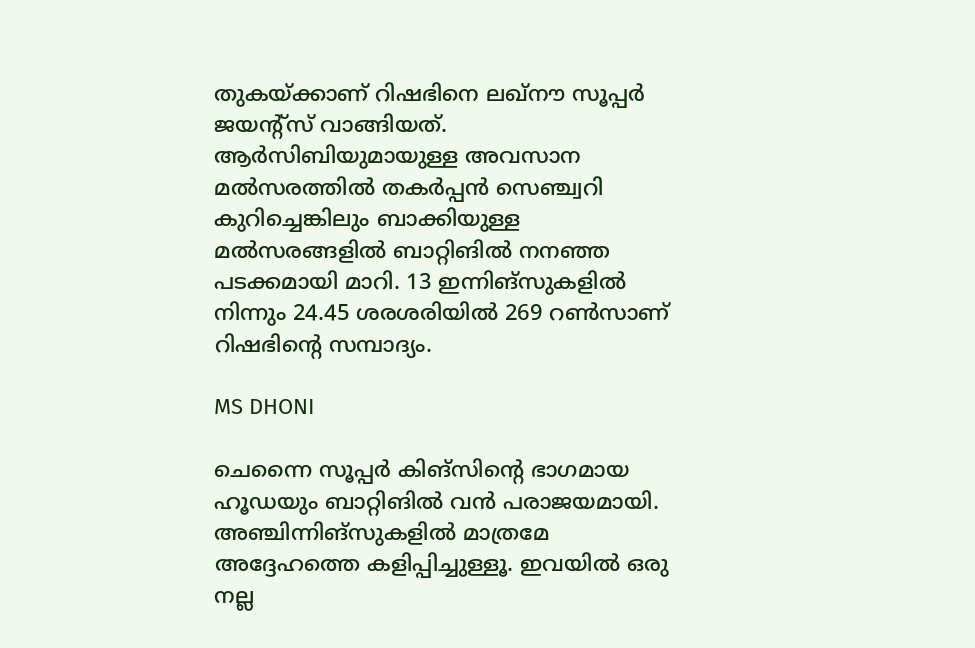തുകയ്ക്കാണ് റിഷഭിനെ ലഖ്‌നൗ സൂപ്പര്‍ ജയന്റ്‌സ് വാങ്ങിയത്. ആര്‍സിബിയുമായുള്ള അവസാന മല്‍സരത്തില്‍ തകര്‍പ്പന്‍ സെഞ്ച്വറി കുറിച്ചെങ്കിലും ബാക്കിയുള്ള മല്‍സരങ്ങളില്‍ ബാറ്റിങില്‍ നനഞ്ഞ പടക്കമായി മാറി. 13 ഇന്നിങ്‌സുകളില്‍ നിന്നും 24.45 ശരശരിയില്‍ 269 റണ്‍സാണ് റിഷഭിന്റെ സമ്പാദ്യം.

MS DHONI

ചെന്നൈ സൂപ്പര്‍ കിങ്‌സിന്റെ ഭാഗമായ ഹൂഡയും ബാറ്റിങില്‍ വന്‍ പരാജയമായി. അഞ്ചിന്നിങ്‌സുകളില്‍ മാത്രമേ അദ്ദേഹത്തെ കളിപ്പിച്ചുള്ളൂ. ഇവയില്‍ ഒരു നല്ല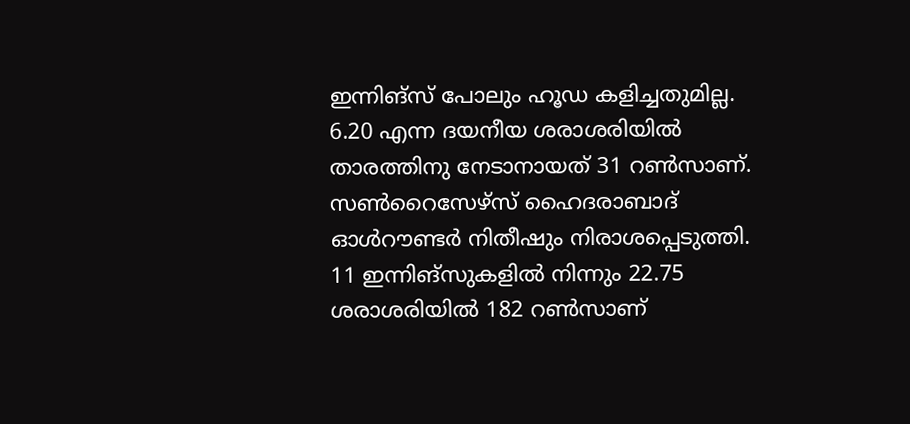ഇന്നിങ്‌സ് പോലും ഹൂഡ കളിച്ചതുമില്ല. 6.20 എന്ന ദയനീയ ശരാശരിയില്‍ താരത്തിനു നേടാനായത് 31 റണ്‍സാണ്. സണ്‍റൈസേഴ്‌സ് ഹൈദരാബാദ് ഓള്‍റൗണ്ടര്‍ നിതീഷും നിരാശപ്പെടുത്തി. 11 ഇന്നിങ്‌സുകളില്‍ നിന്നും 22.75 ശരാശരിയില്‍ 182 റണ്‍സാണ്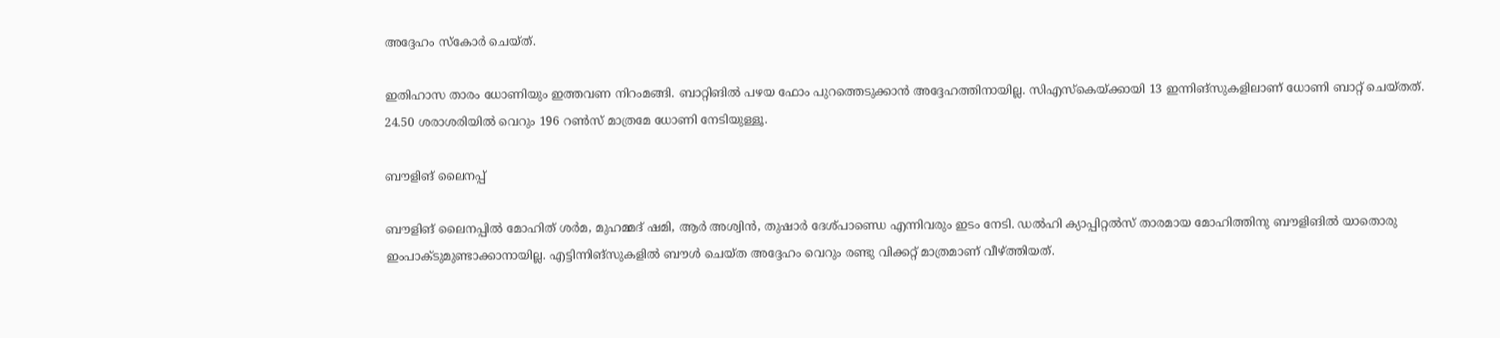അദ്ദേഹം സ്‌കോര്‍ ചെയ്ത്.

ഇതിഹാസ താരം ധോണിയും ഇത്തവണ നിറംമങ്ങി. ബാറ്റിങില്‍ പഴയ ഫോം പുറത്തെടുക്കാന്‍ അദ്ദേഹത്തിനായില്ല. സിഎസ്‌കെയ്ക്കായി 13 ഇന്നിങ്‌സുകളിലാണ് ധോണി ബാറ്റ് ചെയ്തത്. 24.50 ശരാശരിയില്‍ വെറും 196 റണ്‍സ് മാത്രമേ ധോണി നേടിയുള്ളൂ.

ബൗളിങ് ലൈനപ്പ്

ബൗളിങ് ലൈനപ്പില്‍ മോഹിത് ശര്‍മ, മുഹമ്മദ് ഷമി, ആര്‍ അശ്വിന്‍, തുഷാര്‍ ദേശ്പാണ്ഡെ എന്നിവരും ഇടം നേടി. ഡല്‍ഹി ക്യാപ്പിറ്റല്‍സ് താരമായ മോഹിത്തിനു ബൗളിങില്‍ യാതൊരു ഇംപാക്ടുമുണ്ടാക്കാനായില്ല. എട്ടിന്നിങ്‌സുകളില്‍ ബൗള്‍ ചെയ്ത അദ്ദേഹം വെറും രണ്ടു വിക്കറ്റ് മാത്രമാണ് വീഴ്ത്തിയത്.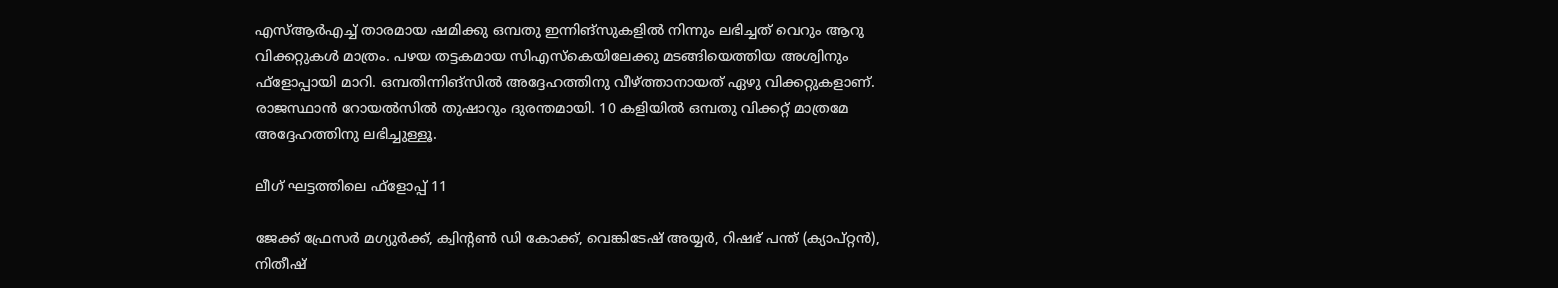എസ്ആര്‍എച്ച് താരമായ ഷമിക്കു ഒമ്പതു ഇന്നിങ്‌സുകളില്‍ നിന്നും ലഭിച്ചത് വെറും ആറു വിക്കറ്റുകള്‍ മാത്രം. പഴയ തട്ടകമായ സിഎസ്‌കെയിലേക്കു മടങ്ങിയെത്തിയ അശ്വിനും ഫ്‌ളോപ്പായി മാറി. ഒമ്പതിന്നിങ്‌സില്‍ അദ്ദേഹത്തിനു വീഴ്ത്താനായത് ഏഴു വിക്കറ്റുകളാണ്. രാജസ്ഥാന്‍ റോയല്‍സില്‍ തുഷാറും ദുരന്തമായി. 10 കളിയില്‍ ഒമ്പതു വിക്കറ്റ് മാത്രമേ അദ്ദേഹത്തിനു ലഭിച്ചുള്ളൂ.

ലീഗ് ഘട്ടത്തിലെ ഫ്‌ളോപ്പ് 11

ജേക്ക് ഫ്രേസര്‍ മഗ്യുര്‍ക്ക്, ക്വിന്റണ്‍ ഡി കോക്ക്, വെങ്കിടേഷ് അയ്യര്‍, റിഷഭ് പന്ത് (ക്യാപ്റ്റന്‍), നിതീഷ്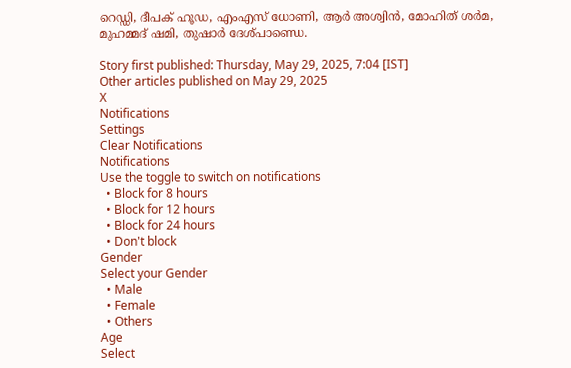റെഡ്ഡി, ദീപക് ഹൂഡ, എംഎസ് ധോണി, ആര്‍ അശ്വിന്‍, മോഹിത് ശര്‍മ, മുഹമ്മദ് ഷമി, തുഷാര്‍ ദേശ്പാണ്ഡെ.

Story first published: Thursday, May 29, 2025, 7:04 [IST]
Other articles published on May 29, 2025
X
Notifications
Settings
Clear Notifications
Notifications
Use the toggle to switch on notifications
  • Block for 8 hours
  • Block for 12 hours
  • Block for 24 hours
  • Don't block
Gender
Select your Gender
  • Male
  • Female
  • Others
Age
Select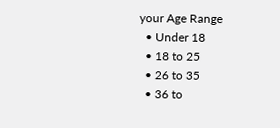your Age Range
  • Under 18
  • 18 to 25
  • 26 to 35
  • 36 to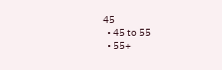45
  • 45 to 55
  • 55+